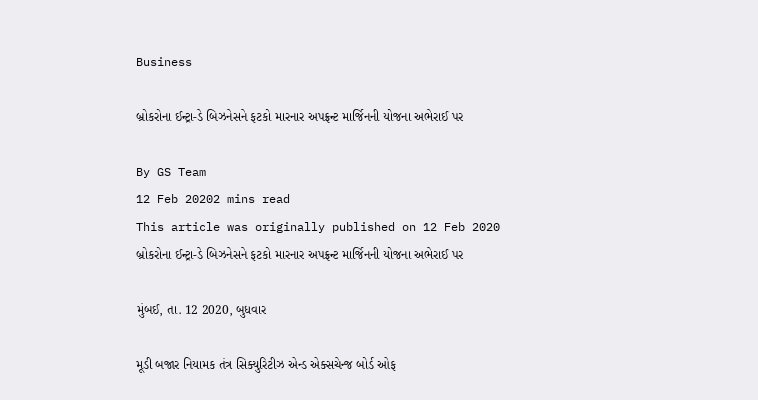Business

બ્રોકરોના ઈન્ટ્રા-ડે બિઝનેસને ફટકો મારનાર અપફ્રન્ટ માર્જિનની યોજના અભેરાઈ પર

By GS Team
12 Feb 20202 mins read
This article was originally published on 12 Feb 2020
બ્રોકરોના ઈન્ટ્રા-ડે બિઝનેસને ફટકો મારનાર અપફ્રન્ટ માર્જિનની યોજના અભેરાઈ પર

મુંબઈ, તા. 12 2020, બુધવાર

મૂડી બજાર નિયામક તંત્ર સિક્યુરિટીઝ એન્ડ એક્સચેન્જ બોર્ડ ઓફ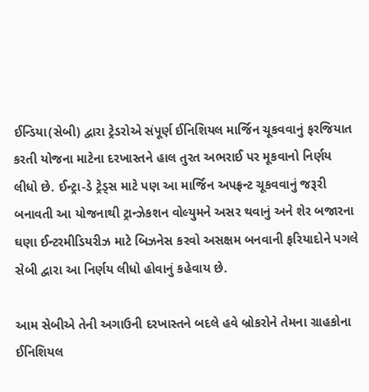ઈન્ડિયા(સેબી) દ્વારા ટ્રેડરોએ સંપૂર્ણ ઈનિશિયલ માર્જિન ચૂકવવાનું ફરજિયાત કરતી યોજના માટેના દરખાસ્તને હાલ તુરત અભરાઈ પર મૂકવાનો નિર્ણય લીધો છે. ઈન્ટ્રા-ડે ટ્રેડ્સ માટે પણ આ માર્જિન અપફ્રન્ટ ચૂકવવાનું જરૂરી બનાવતી આ યોજનાથી ટ્રાન્ઝેકશન વોલ્યુમને અસર થવાનું અને શેર બજારના ઘણા ઈન્ટરમીડિયરીઝ માટે બિઝનેસ કરવો અસક્ષમ બનવાની ફરિયાદોને પગલે સેબી દ્વારા આ નિર્ણય લીધો હોવાનું કહેવાય છે.

આમ સેબીએ તેની અગાઉની દરખાસ્તને બદલે હવે બ્રોકરોને તેમના ગ્રાહકોના ઈનિશિયલ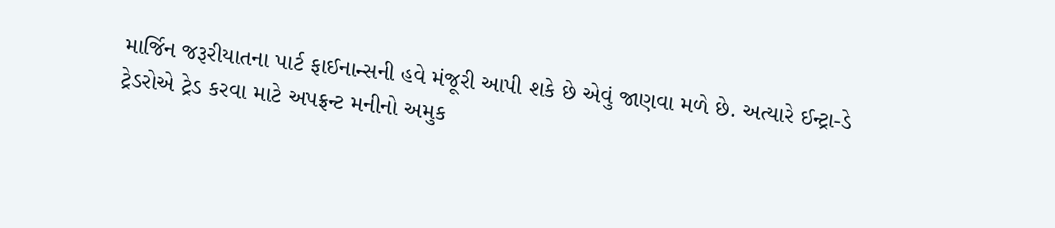માર્જિન જરૂરીયાતના પાર્ટ ફાઈનાન્સની હવે મંજૂરી આપી શકે છે એવું જાણવા મળે છે. અત્યારે ઈન્ટ્રા-ડે ટ્રેડરોએ ટ્રેડ કરવા માટે અપફ્રન્ટ મનીનો અમુક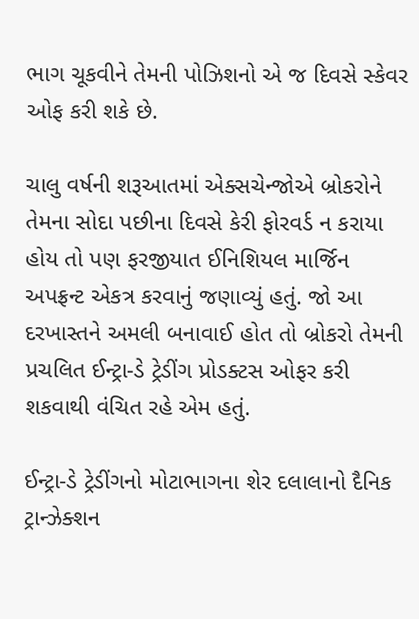ભાગ ચૂકવીને તેમની પોઝિશનો એ જ દિવસે સ્કેવર ઓફ કરી શકે છે.

ચાલુ વર્ષની શરૂઆતમાં એક્સચેન્જોએ બ્રોકરોને તેમના સોદા પછીના દિવસે કેરી ફોરવર્ડ ન કરાયા હોય તો પણ ફરજીયાત ઈનિશિયલ માર્જિન અપફ્રન્ટ એકત્ર કરવાનું જણાવ્યું હતું. જો આ દરખાસ્તને અમલી બનાવાઈ હોત તો બ્રોકરો તેમની પ્રચલિત ઈન્ટ્રા-ડે ટ્રેડીંગ પ્રોડક્ટસ ઓફર કરી શકવાથી વંચિત રહે એમ હતું.

ઈન્ટ્રા-ડે ટ્રેડીંગનો મોટાભાગના શેર દલાલાનો દૈનિક ટ્રાન્ઝેક્શન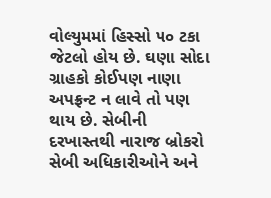વોલ્યુમમાં હિસ્સો ૫૦ ટકા જેટલો હોય છે. ઘણા સોદા ગ્રાહકો કોઈપણ નાણા અપફ્રન્ટ ન લાવે તો પણ થાય છે. સેબીની દરખાસ્તથી નારાજ બ્રોકરો સેબી અધિકારીઓને અને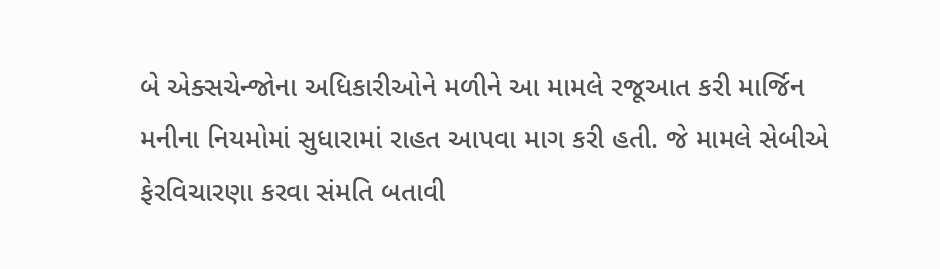બે એક્સચેન્જોના અધિકારીઓને મળીને આ મામલે રજૂઆત કરી માર્જિન મનીના નિયમોમાં સુધારામાં રાહત આપવા માગ કરી હતી. જે મામલે સેબીએ ફેરવિચારણા કરવા સંમતિ બતાવી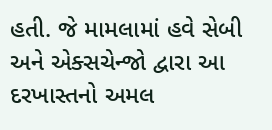હતી. જે મામલામાં હવે સેબી અને એક્સચેન્જો દ્વારા આ દરખાસ્તનો અમલ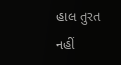હાલ તુરત નહીં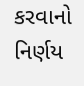કરવાનો નિર્ણય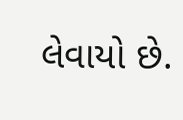લેવાયો છે.